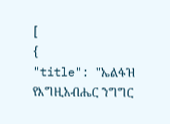[
{
"title": "ኤልፋዝ የእግዚአብሔር ንግግር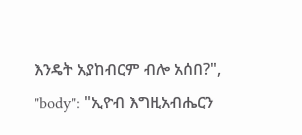እንዴት አያከብርም ብሎ አሰበ?",
"body": "ኢዮብ እግዚአብሔርን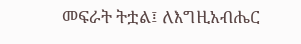መፍራት ትቷል፤ ለእግዚአብሔር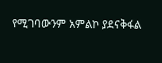የሚገባውንም አምልኮ ያደናቅፋል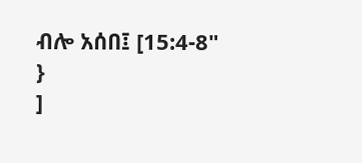ብሎ አሰበ፤ [15:4-8"
}
]